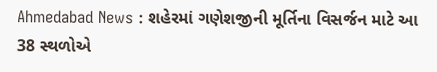Ahmedabad News : શહેરમાં ગણેશજીની મૂર્તિના વિસર્જન માટે આ 38 સ્થળોએ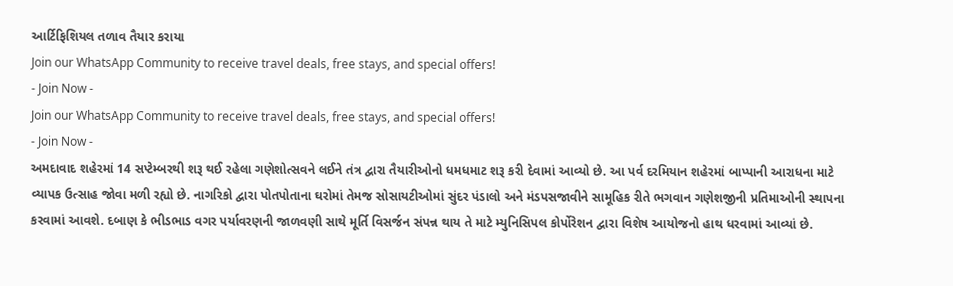આર્ટિફિશિયલ તળાવ તૈયાર કરાયા
Join our WhatsApp Community to receive travel deals, free stays, and special offers!
- Join Now -
Join our WhatsApp Community to receive travel deals, free stays, and special offers!
- Join Now -
અમદાવાદ શહેરમાં 14 સપ્ટેમ્બરથી શરૂ થઈ રહેલા ગણેશોત્સવને લઈને તંત્ર દ્વારા તૈયારીઓનો ધમધમાટ શરૂ કરી દેવામાં આવ્યો છે. આ પર્વ દરમિયાન શહેરમાં બાપ્પાની આરાધના માટે વ્યાપક ઉત્સાહ જોવા મળી રહ્યો છે. નાગરિકો દ્વારા પોતપોતાના ઘરોમાં તેમજ સોસાયટીઓમાં સુંદર પંડાલો અને મંડપસજાવીને સામૂહિક રીતે ભગવાન ગણેશજીની પ્રતિમાઓની સ્થાપના કરવામાં આવશે. દબાણ કે ભીડભાડ વગર પર્યાવરણની જાળવણી સાથે મૂર્તિ વિસર્જન સંપન્ન થાય તે માટે મ્યુનિસિપલ કોર્પોરેશન દ્વારા વિશેષ આયોજનો હાથ ધરવામાં આવ્યાં છે.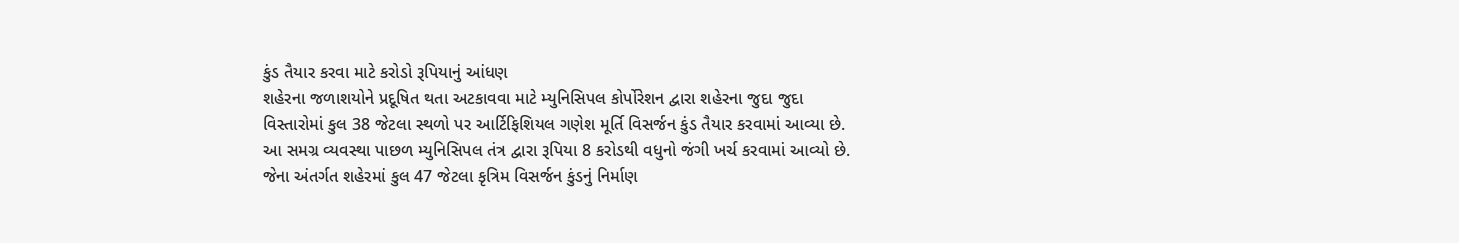કુંડ તૈયાર કરવા માટે કરોડો રૂપિયાનું આંધણ
શહેરના જળાશયોને પ્રદૂષિત થતા અટકાવવા માટે મ્યુનિસિપલ કોર્પોરેશન દ્વારા શહેરના જુદા જુદા વિસ્તારોમાં કુલ 38 જેટલા સ્થળો પર આર્ટિફિશિયલ ગણેશ મૂર્તિ વિસર્જન કુંડ તૈયાર કરવામાં આવ્યા છે. આ સમગ્ર વ્યવસ્થા પાછળ મ્યુનિસિપલ તંત્ર દ્વારા રૂપિયા 8 કરોડથી વધુનો જંગી ખર્ચ કરવામાં આવ્યો છે. જેના અંતર્ગત શહેરમાં કુલ 47 જેટલા કૃત્રિમ વિસર્જન કુંડનું નિર્માણ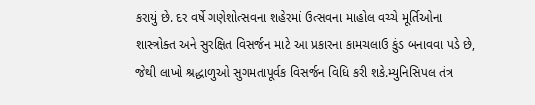કરાયું છે. દર વર્ષે ગણેશોત્સવના શહેરમાં ઉત્સવના માહોલ વચ્ચે મૂર્તિઓના શાસ્ત્રોક્ત અને સુરક્ષિત વિસર્જન માટે આ પ્રકારના કામચલાઉ કુંડ બનાવવા પડે છે, જેથી લાખો શ્રદ્ધાળુઓ સુગમતાપૂર્વક વિસર્જન વિધિ કરી શકે.મ્યુનિસિપલ તંત્ર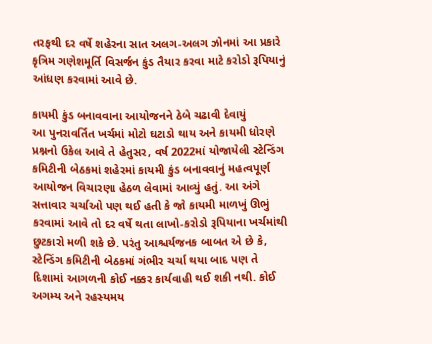તરફથી દર વર્ષે શહેરના સાત અલગ-અલગ ઝોનમાં આ પ્રકારે કૃત્રિમ ગણેશમૂર્તિ વિસર્જન કુંડ તૈયાર કરવા માટે કરોડો રૂપિયાનું આંધણ કરવામાં આવે છે.

કાયમી કુંડ બનાવવાના આયોજનને ઠેબે ચઢાવી દેવાયું
આ પુનરાવર્તિત ખર્ચમાં મોટો ઘટાડો થાય અને કાયમી ધોરણે પ્રશ્નનો ઉકેલ આવે તે હેતુસર, વર્ષ 2022માં યોજાયેલી સ્ટેન્ડિંગ કમિટીની બેઠકમાં શહેરમાં કાયમી કુંડ બનાવવાનું મહત્વપૂર્ણ આયોજન વિચારણા હેઠળ લેવામાં આવ્યું હતું. આ અંગે સત્તાવાર ચર્ચાઓ પણ થઈ હતી કે જો કાયમી માળખું ઊભું કરવામાં આવે તો દર વર્ષે થતા લાખો-કરોડો રૂપિયાના ખર્ચમાંથી છુટકારો મળી શકે છે. પરંતુ આશ્ચર્યજનક બાબત એ છે કે, સ્ટેન્ડિંગ કમિટીની બેઠકમાં ગંભીર ચર્ચા થયા બાદ પણ તે દિશામાં આગળની કોઈ નક્કર કાર્યવાહી થઈ શકી નથી. કોઈ અગમ્ય અને રહસ્યમય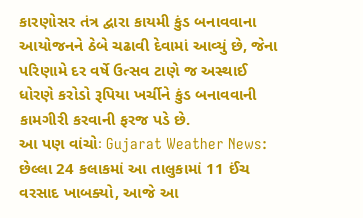કારણોસર તંત્ર દ્વારા કાયમી કુંડ બનાવવાના આયોજનને ઠેબે ચઢાવી દેવામાં આવ્યું છે, જેના પરિણામે દર વર્ષે ઉત્સવ ટાણે જ અસ્થાઈ ધોરણે કરોડો રૂપિયા ખર્ચીને કુંડ બનાવવાની કામગીરી કરવાની ફરજ પડે છે.
આ પણ વાંચોઃ Gujarat Weather News: છેલ્લા 24 કલાકમાં આ તાલુકામાં 11 ઈંચ વરસાદ ખાબક્યો, આજે આ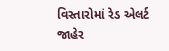વિસ્તારોમાં રેડ એલર્ટ જાહેર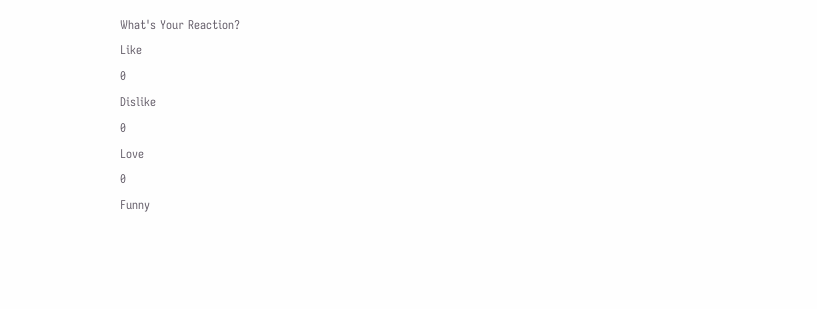What's Your Reaction?
Like
0
Dislike
0
Love
0
Funny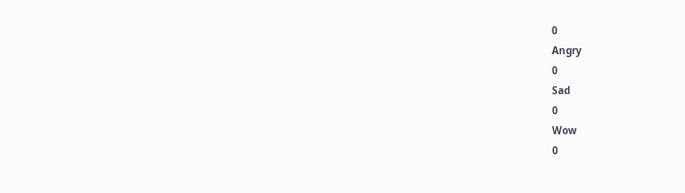0
Angry
0
Sad
0
Wow
0